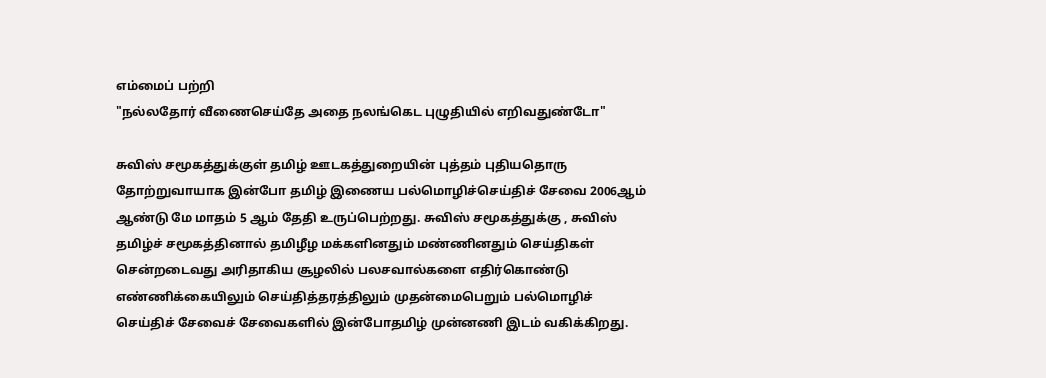எம்மைப் பற்றி
"நல்லதோர் வீணைசெய்தே அதை நலங்கெட புழுதியில் எறிவதுண்டோ"

சுவிஸ் சமூகத்துக்குள் தமிழ் ஊடகத்துறையின் புத்தம் புதியதொரு தோற்றுவாயாக இன்போ தமிழ் இணைய பல்மொழிச்செய்திச் சேவை 2006ஆம் ஆண்டு மே மாதம் 5 ஆம் தேதி உருப்பெற்றது. சுவிஸ் சமூகத்துக்கு , சுவிஸ் தமிழ்ச் சமூகத்தினால் தமிழீழ மக்களினதும் மண்ணினதும் செய்திகள் சென்றடைவது அரிதாகிய சூழலில் பலசவால்களை எதிர்கொண்டு எண்ணிக்கையிலும் செய்தித்தரத்திலும் முதன்மைபெறும் பல்மொழிச் செய்திச் சேவைச் சேவைகளில் இன்போதமிழ் முன்னணி இடம் வகிக்கிறது.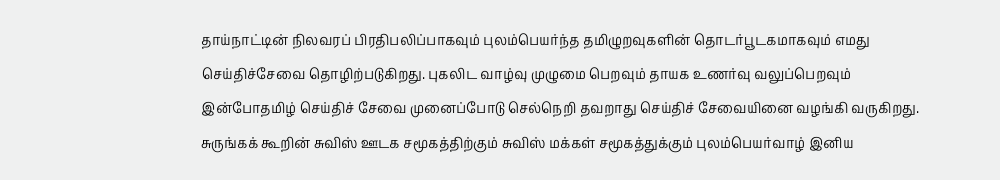தாய்நாட்டின் நிலவரப் பிரதிபலிப்பாகவும் புலம்பெயர்ந்த தமிழுறவுகளின் தொடர்பூடகமாகவும் எமது செய்திச்சேவை தொழிற்படுகிறது. புகலிட வாழ்வு முழுமை பெறவும் தாயக உணர்வு வலுப்பெறவும் இன்போதமிழ் செய்திச் சேவை முனைப்போடு செல்நெறி தவறாது செய்திச் சேவையினை வழங்கி வருகிறது. சுருங்கக் கூறின் சுவிஸ் ஊடக சமூகத்திற்கும் சுவிஸ் மக்கள் சமூகத்துக்கும் புலம்பெயர்வாழ் இனிய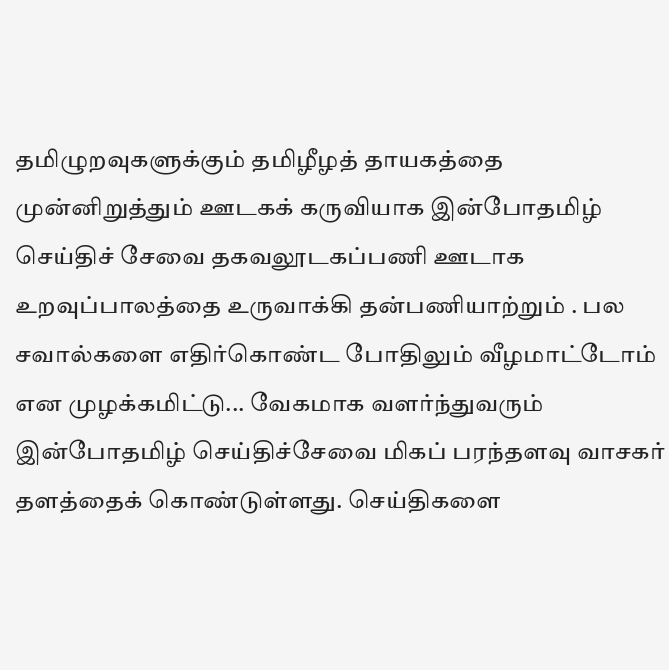தமிழுறவுகளுக்கும் தமிழீழத் தாயகத்தை முன்னிறுத்தும் ஊடகக் கருவியாக இன்போதமிழ் செய்திச் சேவை தகவலூடகப்பணி ஊடாக உறவுப்பாலத்தை உருவாக்கி தன்பணியாற்றும் . பல சவால்களை எதிர்கொண்ட போதிலும் வீழமாட்டோம் என முழக்கமிட்டு... வேகமாக வளர்ந்துவரும் இன்போதமிழ் செய்திச்சேவை மிகப் பரந்தளவு வாசகர் தளத்தைக் கொண்டுள்ளது. செய்திகளை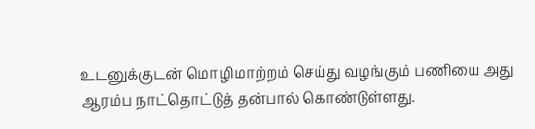உடனுக்குடன் மொழிமாற்றம் செய்து வழங்கும் பணியை அது ஆரம்ப நாட்தொட்டுத் தன்பால் கொண்டுள்ளது.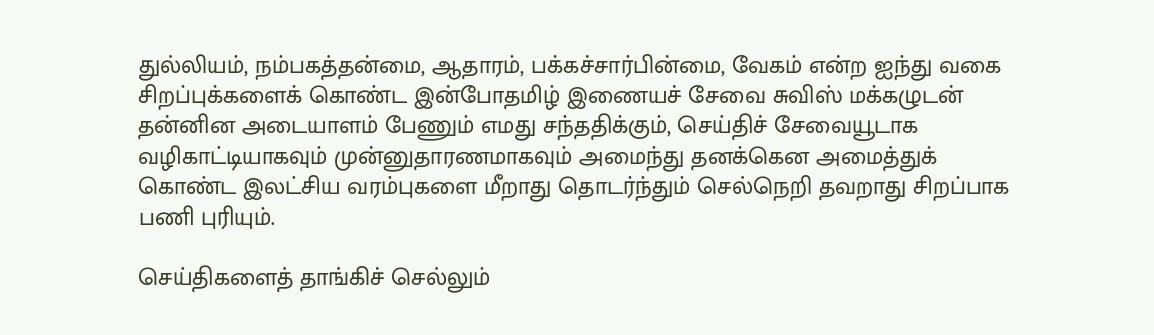துல்லியம், நம்பகத்தன்மை, ஆதாரம், பக்கச்சார்பின்மை, வேகம் என்ற ஐந்து வகை சிறப்புக்களைக் கொண்ட இன்போதமிழ் இணையச் சேவை சுவிஸ் மக்கழுடன் தன்னின அடையாளம் பேணும் எமது சந்ததிக்கும், செய்திச் சேவையூடாக வழிகாட்டியாகவும் முன்னுதாரணமாகவும் அமைந்து தனக்கென அமைத்துக் கொண்ட இலட்சிய வரம்புகளை மீறாது தொடர்ந்தும் செல்நெறி தவறாது சிறப்பாக பணி புரியும்.

செய்திகளைத் தாங்கிச் செல்லும்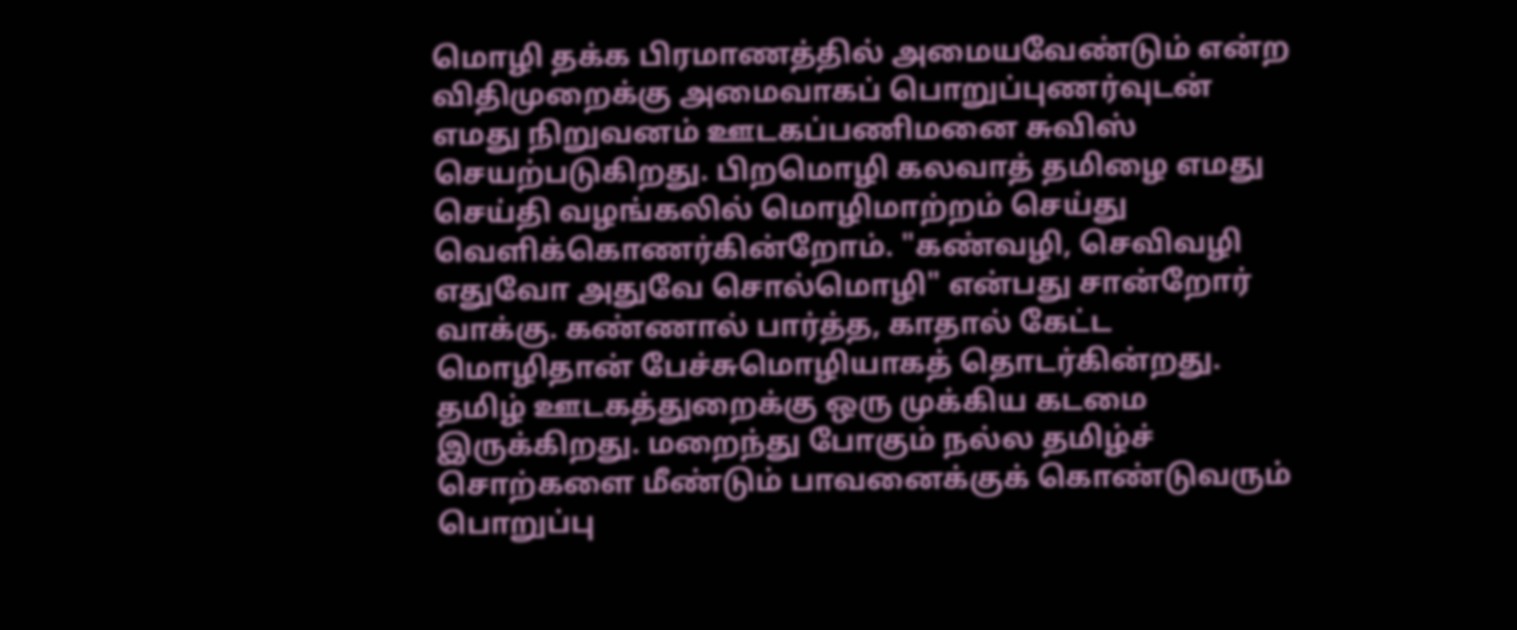மொழி தக்க பிரமாணத்தில் அமையவேண்டும் என்ற விதிமுறைக்கு அமைவாகப் பொறுப்புணர்வுடன் எமது நிறுவனம் ஊடகப்பணிமனை சுவிஸ் செயற்படுகிறது. பிறமொழி கலவாத் தமிழை எமது செய்தி வழங்கலில் மொழிமாற்றம் செய்து வெளிக்கொணர்கின்றோம். "கண்வழி, செவிவழி எதுவோ அதுவே சொல்மொழி" என்பது சான்றோர் வாக்கு. கண்ணால் பார்த்த, காதால் கேட்ட மொழிதான் பேச்சுமொழியாகத் தொடர்கின்றது. தமிழ் ஊடகத்துறைக்கு ஒரு முக்கிய கடமை இருக்கிறது. மறைந்து போகும் நல்ல தமிழ்ச் சொற்களை மீண்டும் பாவனைக்குக் கொண்டுவரும் பொறுப்பு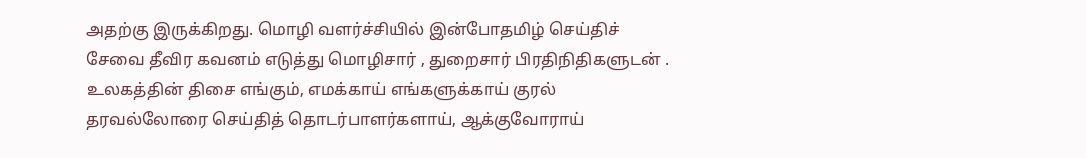அதற்கு இருக்கிறது. மொழி வளர்ச்சியில் இன்போதமிழ் செய்திச் சேவை தீவிர கவனம் எடுத்து மொழிசார் , துறைசார் பிரதிநிதிகளுடன் . உலகத்தின் திசை எங்கும், எமக்காய் எங்களுக்காய் குரல் தரவல்லோரை செய்தித் தொடர்பாளர்களாய், ஆக்குவோராய்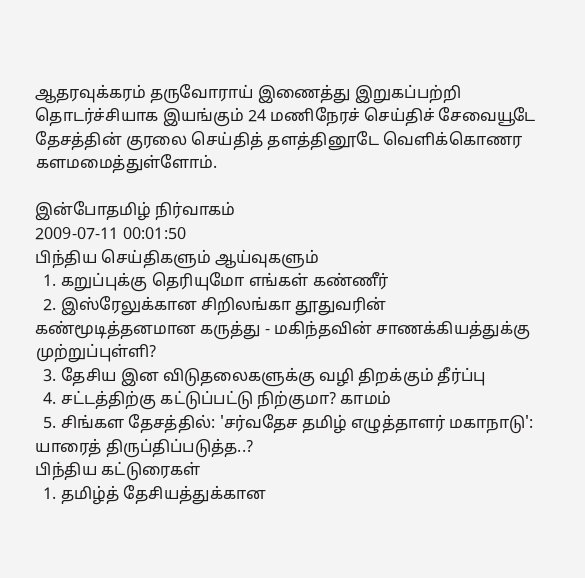ஆதரவுக்கரம் தருவோராய் இணைத்து இறுகப்பற்றி தொடர்ச்சியாக இயங்கும் 24 மணிநேரச் செய்திச் சேவையூடே தேசத்தின் குரலை செய்தித் தளத்தினூடே வெளிக்கொணர களமமைத்துள்ளோம்.

இன்போதமிழ் நிர்வாகம்
2009-07-11 00:01:50
பிந்திய செய்திகளும் ஆய்வுகளும்
  1. கறுப்புக்கு தெரியுமோ எங்கள் கண்ணீர்
  2. இஸ்ரேலுக்கான சிறிலங்கா தூதுவரின் கண்மூடித்தனமான கருத்து - மகிந்தவின் சாணக்கியத்துக்கு முற்றுப்புள்ளி?
  3. தேசிய இன விடுதலைகளுக்கு வழி திறக்கும் தீர்ப்பு
  4. சட்டத்திற்கு கட்டுப்பட்டு நிற்குமா? காமம்
  5. சிங்கள தேசத்தில்: 'சர்வதேச தமிழ் எழுத்தாளர் மகாநாடு': யாரைத் திருப்திப்படுத்த..?
பிந்திய கட்டுரைகள்
  1. தமிழ்த் தேசியத்துக்கான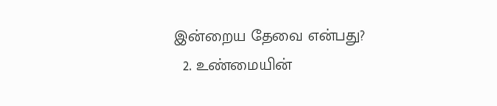இன்றைய தேவை என்பது?
  2. உண்மையின்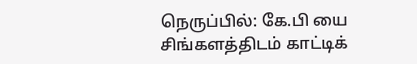நெருப்பில்: கே.பி யை சிங்களத்திடம் காட்டிக்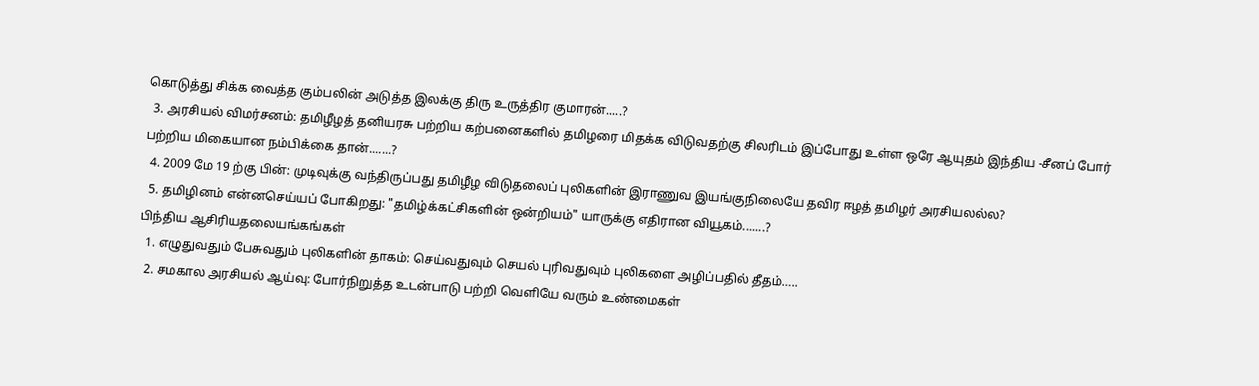கொடுத்து சிக்க வைத்த கும்பலின் அடுத்த இலக்கு திரு உருத்திர குமாரன்.....?
  3. அரசியல் விமர்சனம்: தமிழீழத் தனியரசு பற்றிய கற்பனைகளில் தமிழரை மிதக்க விடுவதற்கு சிலரிடம் இப்போது உள்ள ஒரே ஆயுதம் இந்திய -சீனப் போர் பற்றிய மிகையான நம்பிக்கை தான்.......?
  4. 2009 மே 19 ற்கு பின்: முடிவுக்கு வந்திருப்பது தமிழீழ விடுதலைப் புலிகளின் இராணுவ இயங்குநிலையே தவிர ஈழத் தமிழர் அரசியலல்ல?
  5. தமிழினம் என்னசெய்யப் போகிறது: "தமிழ்க்கட்சிகளின் ஒன்றியம்" யாருக்கு எதிரான வியூகம்.......?
பிந்திய ஆசிரியதலையங்கங்கள்
  1. எழுதுவதும் பேசுவதும் புலிகளின் தாகம்: செய்வதுவும் செயல் புரிவதுவும் புலிகளை அழிப்பதில் தீதம்…..
  2. சமகால அரசியல் ஆய்வு: போர்நிறுத்த உடன்பாடு பற்றி வெளியே வரும் உண்மைகள்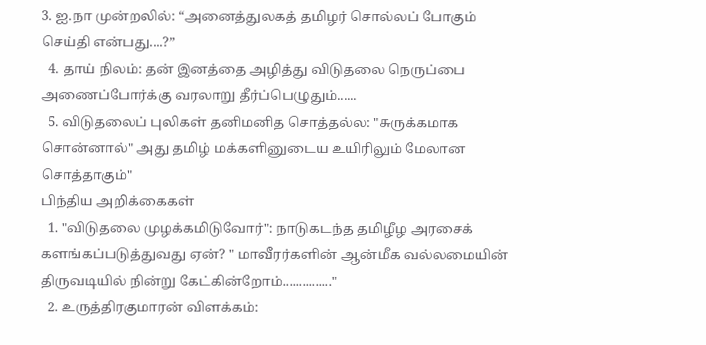3. ஐ.நா முன்றலில்: “அனைத்துலகத் தமிழர் சொல்லப் போகும் செய்தி என்பது....?”
  4. தாய் நிலம்: தன் இனத்தை அழித்து விடுதலை நெருப்பை அணைப்போர்க்கு வரலாறு தீர்ப்பெழுதும்......
  5. விடுதலைப் புலிகள் தனிமனித சொத்தல்ல: "சுருக்கமாக சொன்னால்" அது தமிழ் மக்களினுடைய உயிரிலும் மேலான சொத்தாகும்"
பிந்திய அறிக்கைகள்
  1. "விடுதலை முழக்கமிடுவோர்": நாடுகடந்த தமிழீழ அரசைக் களங்கப்படுத்துவது ஏன்? " மாவீரர்களின் ஆன்மீக வல்லமையின் திருவடியில் நின்று கேட்கின்றோம்..............."
  2. உருத்திரகுமாரன் விளக்கம்: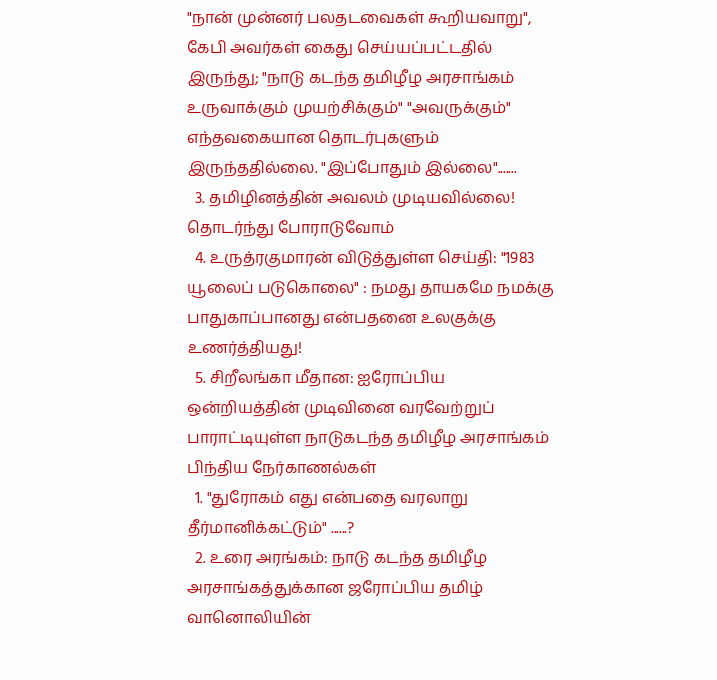"நான் முன்னர் பலதடவைகள் கூறியவாறு", கேபி அவர்கள் கைது செய்யப்பட்டதில் இருந்து; "நாடு கடந்த தமிழீழ அரசாங்கம் உருவாக்கும் முயற்சிக்கும்" "அவருக்கும்" எந்தவகையான தொடர்புகளும் இருந்ததில்லை. "இப்போதும் இல்லை".......
  3. தமிழினத்தின் அவலம் முடியவில்லை! தொடர்ந்து போராடுவோம்
  4. உருத்ரகுமாரன் விடுத்துள்ள செய்தி: "1983 யூலைப் படுகொலை" : நமது தாயகமே நமக்கு பாதுகாப்பானது என்பதனை உலகுக்கு உணர்த்தியது!
  5. சிறீலங்கா மீதான: ஐரோப்பிய ஒன்றியத்தின் முடிவினை வரவேற்றுப் பாராட்டியுள்ள நாடுகடந்த தமிழீழ அரசாங்கம்
பிந்திய நேர்காணல்கள்
  1. "துரோகம் எது என்பதை வரலாறு தீர்மானிக்கட்டும்" ......?
  2. உரை அரங்கம்: நாடு கடந்த தமிழீழ அரசாங்கத்துக்கான ஜரோப்பிய தமிழ் வானொலியின்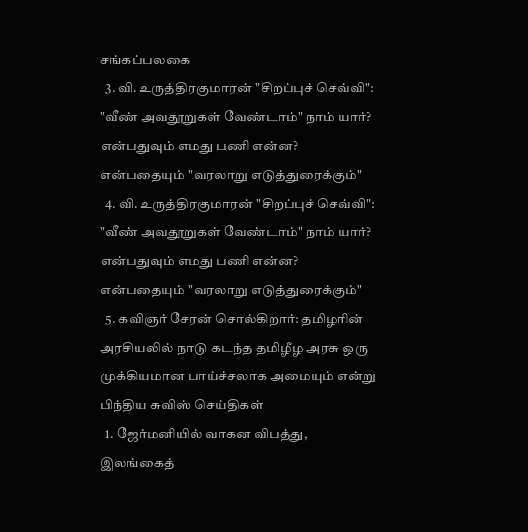சங்கப்பலகை
  3. வி. உருத்திரகுமாரன் "சிறப்புச் செவ்வி": "வீண் அவதூறுகள் வேண்டாம்" நாம் யார்? என்பதுவும் எமது பணி என்ன? என்பதையும் "வரலாறு எடுத்துரைக்கும்"
  4. வி. உருத்திரகுமாரன் "சிறப்புச் செவ்வி": "வீண் அவதூறுகள் வேண்டாம்" நாம் யார்? என்பதுவும் எமது பணி என்ன? என்பதையும் "வரலாறு எடுத்துரைக்கும்"
  5. கவிஞர் சேரன் சொல்கிறார்: தமிழரின் அரசியலில் நாடு கடந்த தமிழீழ அரசு ஒரு முக்கியமான பாய்ச்சலாக அமையும் என்று
பிந்திய சுவிஸ் செய்திகள்
  1. ஜேர்மனியில் வாகன விபத்து, இலங்கைத்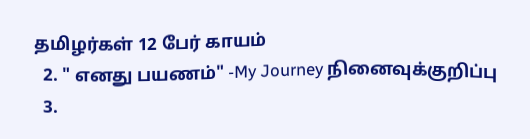தமிழர்கள் 12 பேர் காயம்
  2. " எனது பயணம்" -My Journey நினைவுக்குறிப்பு
  3.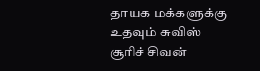தாயக மக்களுக்கு உதவும் சுவிஸ் சூரிச் சிவன்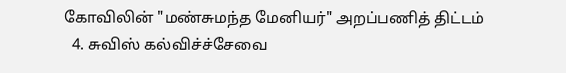கோவிலின் "மண்சுமந்த மேனியர்" அறப்பணித் திட்டம்
  4. சுவிஸ் கல்விச்ச்சேவை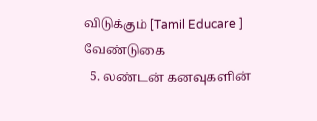விடுக்கும் [Tamil Educare ] வேண்டுகை
  5. லண்டன் கனவுகளின்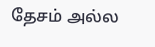தேசம் அல்ல